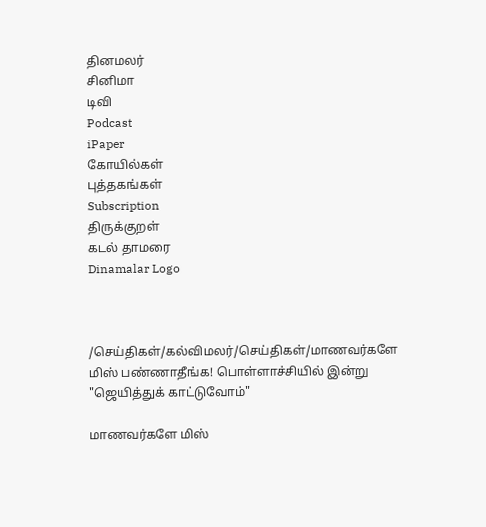தினமலர்
சினிமா
டிவி
Podcast
iPaper
கோயில்கள்
புத்தகங்கள்
Subscription
திருக்குறள்
கடல் தாமரை
Dinamalar Logo



/செய்திகள்/கல்விமலர்/செய்திகள்/மாணவர்களே மிஸ் பண்ணாதீங்க! பொள்ளாச்சியில் இன்று "ஜெயித்துக் காட்டுவோம்"

மாணவர்களே மிஸ்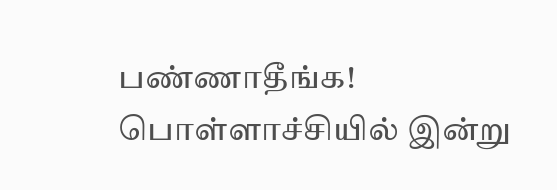பண்ணாதீங்க! பொள்ளாச்சியில் இன்று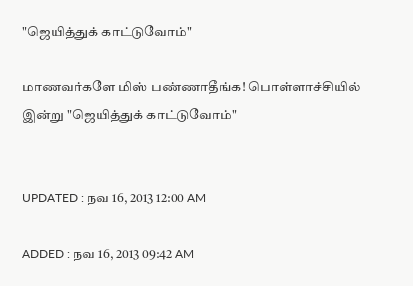"ஜெயித்துக் காட்டுவோம்"

மாணவர்களே மிஸ் பண்ணாதீங்க! பொள்ளாச்சியில் இன்று "ஜெயித்துக் காட்டுவோம்"


UPDATED : நவ 16, 2013 12:00 AM

ADDED : நவ 16, 2013 09:42 AM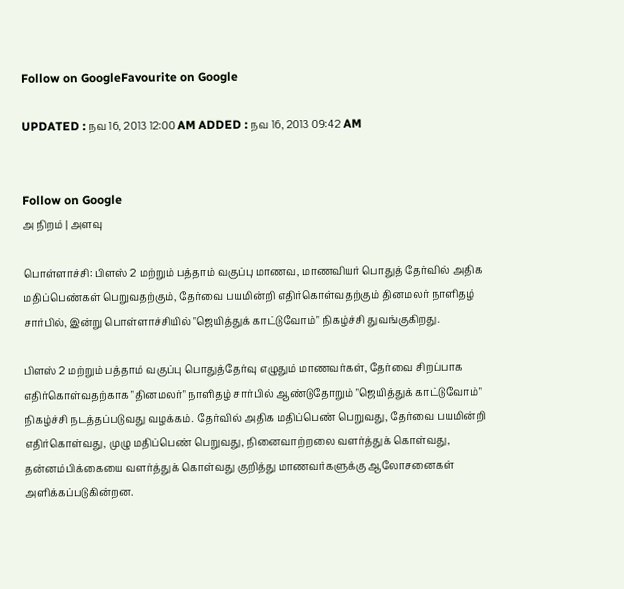Follow on GoogleFavourite on Google

UPDATED : நவ 16, 2013 12:00 AM ADDED : நவ 16, 2013 09:42 AM


Follow on Google
அ நிறம் | அளவு

பொள்ளாச்சி: பிளஸ் 2 மற்றும் பத்தாம் வகுப்பு மாணவ, மாணவியர் பொதுத் தேர்வில் அதிக மதிப்பெண்கள் பெறுவதற்கும், தேர்வை பயமின்றி எதிர்கொள்வதற்கும் தினமலர் நாளிதழ் சார்பில், இன்று பொள்ளாச்சியில் "ஜெயித்துக் காட்டுவோம்" நிகழ்ச்சி துவங்குகிறது.

பிளஸ் 2 மற்றும் பத்தாம் வகுப்பு பொதுத்தேர்வு எழுதும் மாணவர்கள், தேர்வை சிறப்பாக எதிர்கொள்வதற்காக "தினமலர்" நாளிதழ் சார்பில் ஆண்டுதோறும் "ஜெயித்துக் காட்டுவோம்" நிகழ்ச்சி நடத்தப்படுவது வழக்கம். தேர்வில் அதிக மதிப்பெண் பெறுவது, தேர்வை பயமின்றி எதிர்கொள்வது, முழு மதிப்பெண் பெறுவது, நினைவாற்றலை வளர்த்துக் கொள்வது, தன்னம்பிக்கையை வளர்த்துக் கொள்வது குறித்து மாணவர்களுக்கு ஆலோசனைகள் அளிக்கப்படுகின்றன.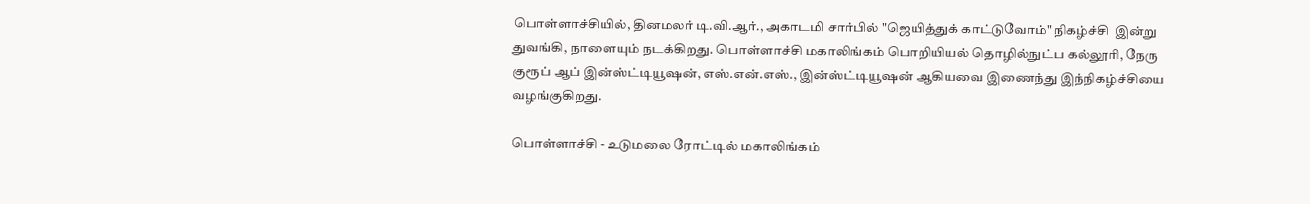பொள்ளாச்சியில், தினமலர் டி.வி.ஆர்., அகாடமி சார்பில் "ஜெயித்துக் காட்டுவோம்" நிகழ்ச்சி  இன்று துவங்கி, நாளையும் நடக்கிறது. பொள்ளாச்சி மகாலிங்கம் பொறியியல் தொழில்நுட்ப கல்லூரி, நேரு குரூப் ஆப் இன்ஸ்ட்டியூஷன், எஸ்.என்.எஸ்., இன்ஸ்ட்டியூஷன் ஆகியவை இணைந்து இந்நிகழ்ச்சியை வழங்குகிறது.

பொள்ளாச்சி - உடுமலை ரோட்டில் மகாலிங்கம்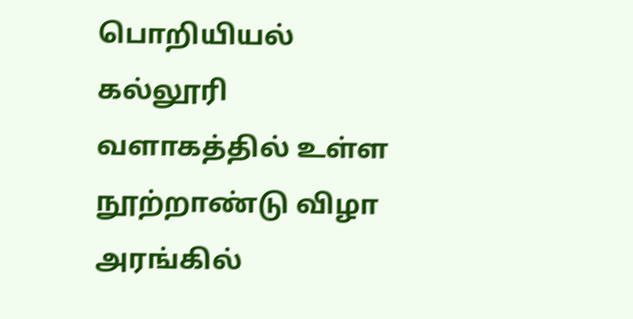பொறியியல் கல்லூரி வளாகத்தில் உள்ள நூற்றாண்டு விழா அரங்கில்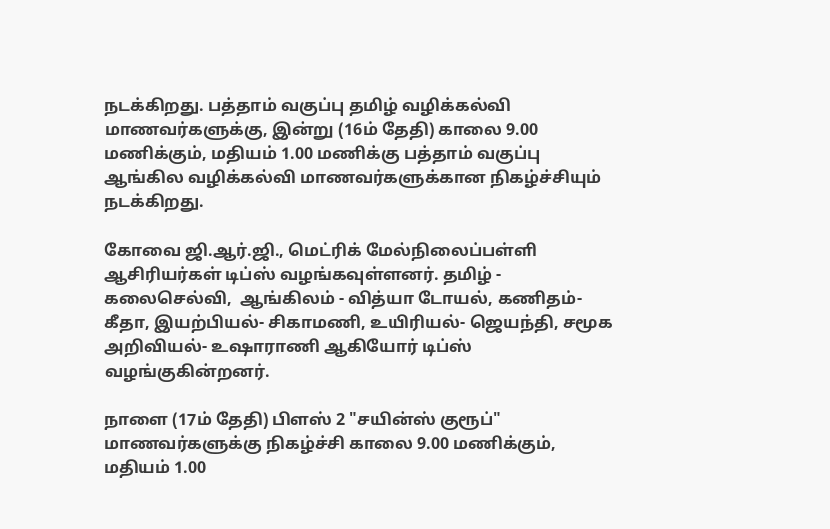நடக்கிறது. பத்தாம் வகுப்பு தமிழ் வழிக்கல்வி மாணவர்களுக்கு, இன்று (16ம் தேதி) காலை 9.00 மணிக்கும், மதியம் 1.00 மணிக்கு பத்தாம் வகுப்பு ஆங்கில வழிக்கல்வி மாணவர்களுக்கான நிகழ்ச்சியும் நடக்கிறது.

கோவை ஜி.ஆர்.ஜி., மெட்ரிக் மேல்நிலைப்பள்ளி ஆசிரியர்கள் டிப்ஸ் வழங்கவுள்ளனர். தமிழ் - கலைசெல்வி,  ஆங்கிலம் - வித்யா டோயல், கணிதம்-கீதா, இயற்பியல்- சிகாமணி, உயிரியல்- ஜெயந்தி, சமூக அறிவியல்- உஷாராணி ஆகியோர் டிப்ஸ் வழங்குகின்றனர்.

நாளை (17ம் தேதி) பிளஸ் 2 "சயின்ஸ் குரூப்" மாணவர்களுக்கு நிகழ்ச்சி காலை 9.00 மணிக்கும், மதியம் 1.00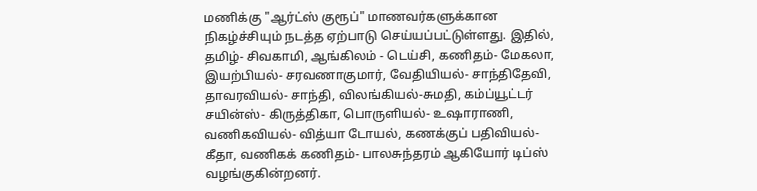மணிக்கு "ஆர்ட்ஸ் குரூப்" மாணவர்களுக்கான நிகழ்ச்சியும் நடத்த ஏற்பாடு செய்யப்பட்டுள்ளது. இதில், தமிழ்- சிவகாமி, ஆங்கிலம் - டெய்சி, கணிதம்- மேகலா, இயற்பியல்- சரவணாகுமார், வேதியியல்- சாந்திதேவி, தாவரவியல்- சாந்தி, விலங்கியல்-சுமதி, கம்ப்யூட்டர் சயின்ஸ்- கிருத்திகா, பொருளியல்- உஷாராணி, வணிகவியல்- வித்யா டோயல், கணக்குப் பதிவியல்- கீதா, வணிகக் கணிதம்- பாலசுந்தரம் ஆகியோர் டிப்ஸ் வழங்குகின்றனர்.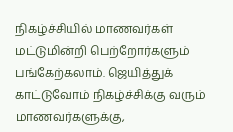நிகழ்ச்சியில் மாணவர்கள் மட்டுமின்றி பெற்றோர்களும் பங்கேற்கலாம். ஜெயித்துக் காட்டுவோம் நிகழ்ச்சிக்கு வரும் மாணவர்களுக்கு,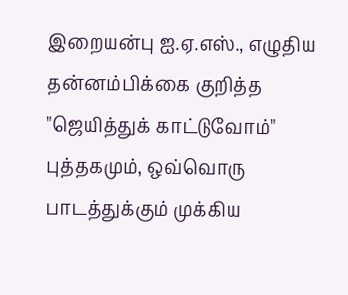இறையன்பு ஐ.ஏ.எஸ்., எழுதிய தன்னம்பிக்கை குறித்த "ஜெயித்துக் காட்டுவோம்" புத்தகமும், ஒவ்வொரு பாடத்துக்கும் முக்கிய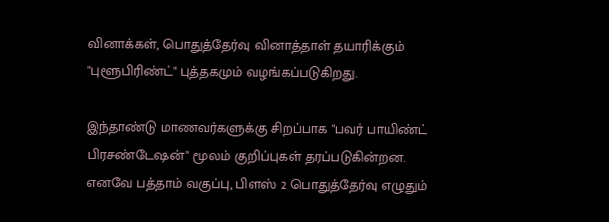வினாக்கள், பொதுத்தேர்வு வினாத்தாள் தயாரிக்கும் "புளூபிரிண்ட்" புத்தகமும் வழங்கப்படுகிறது.

இந்தாண்டு மாணவர்களுக்கு சிறப்பாக "பவர் பாயிண்ட் பிரசண்டேஷன்" மூலம் குறிப்புகள் தரப்படுகின்றன. எனவே பத்தாம் வகுப்பு, பிளஸ் 2 பொதுத்தேர்வு எழுதும்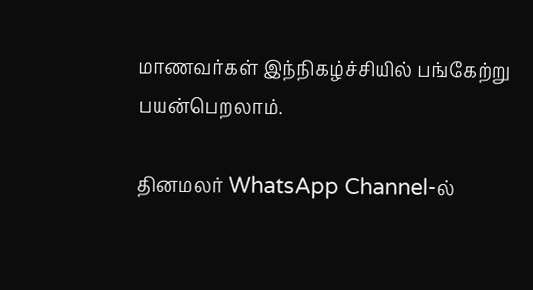மாணவர்கள் இந்நிகழ்ச்சியில் பங்கேற்று பயன்பெறலாம்.

தினமலர் WhatsApp Channel-ல்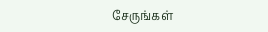சேருங்கள்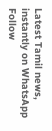Latest Tamil news, instantly on WhatsApp
Follow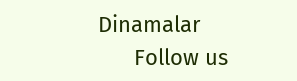Dinamalar
      Follow us